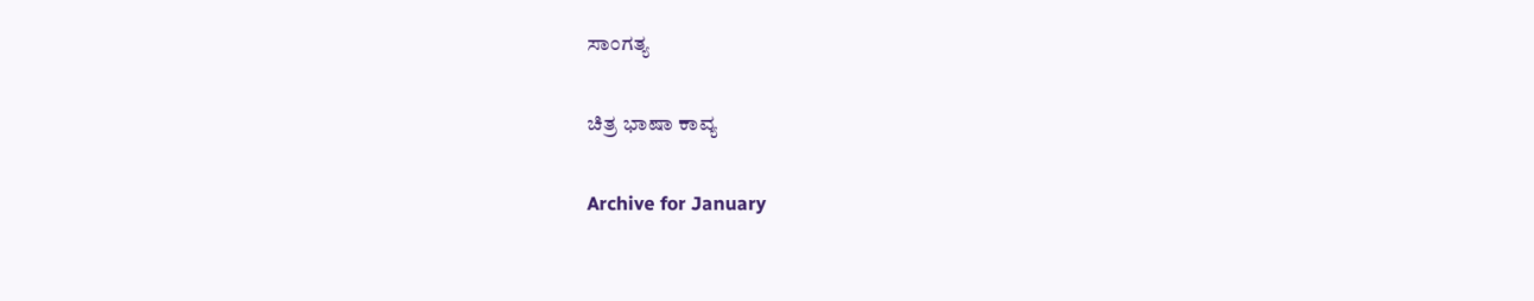ಸಾಂಗತ್ಯ

ಚಿತ್ರ ಭಾಷಾ ಕಾವ್ಯ

Archive for January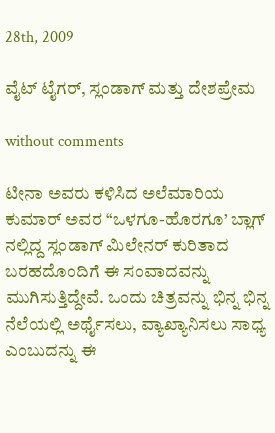28th, 2009

ವೈಟ್ ಟೈಗರ್, ಸ್ಲಂಡಾಗ್ ಮತ್ತು ದೇಶಪ್ರೇಮ

without comments

ಟೀನಾ ಅವರು ಕಳಿಸಿದ ಅಲೆಮಾರಿಯ ಕುಮಾರ್ ಅವರ “ಒಳಗೂ-ಹೊರಗೂ’ ಬ್ಲಾಗ್ ನಲ್ಲಿದ್ದ ಸ್ಲಂಡಾಗ್ ಮಿಲೇನರ್ ಕುರಿತಾದ ಬರಹದೊಂದಿಗೆ ಈ ಸಂವಾದವನ್ನು ಮುಗಿಸುತ್ತಿದ್ದೇವೆ. ಒಂದು ಚಿತ್ರವನ್ನು ಭಿನ್ನ ಭಿನ್ನ ನೆಲೆಯಲ್ಲಿ ಅರ್ಥೈಸಲು, ವ್ಯಾಖ್ಯಾನಿಸಲು ಸಾಧ್ಯ ಎಂಬುದನ್ನು ಈ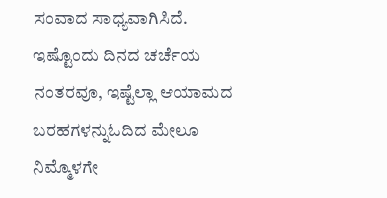ಸಂವಾದ ಸಾಧ್ಯವಾಗಿಸಿದೆ. ಇಷ್ಟೊಂದು ದಿನದ ಚರ್ಚೆಯ ನಂತರವೂ, ಇಷ್ಟೆಲ್ಲಾ ಆಯಾಮದ ಬರಹಗಳನ್ನುಓದಿದ ಮೇಲೂ ನಿಮ್ಮೊಳಗೇ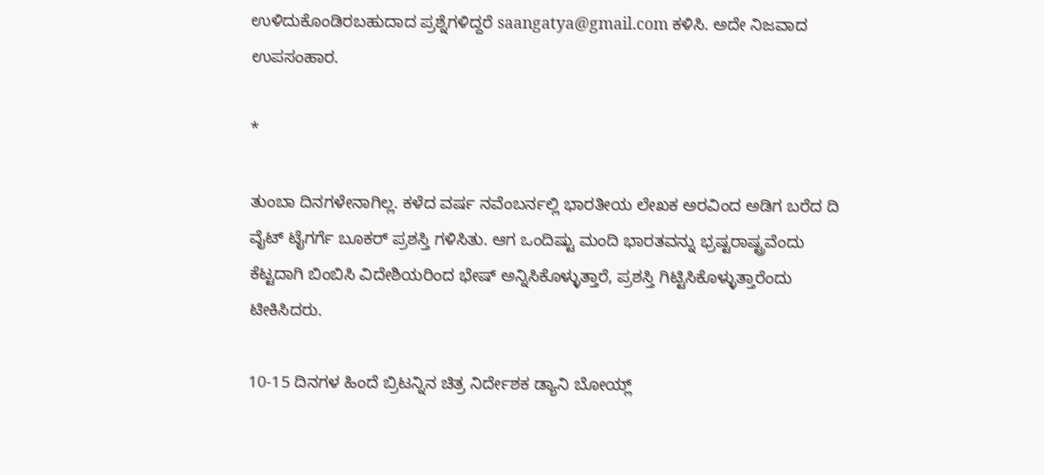ಉಳಿದುಕೊಂಡಿರಬಹುದಾದ ಪ್ರಶ್ನೆಗಳಿದ್ದರೆ saangatya@gmail.com ಕಳಿಸಿ. ಅದೇ ನಿಜವಾದ ಉಪಸಂಹಾರ.

*

ತುಂಬಾ ದಿನಗಳೇನಾಗಿಲ್ಲ. ಕಳೆದ ವರ್ಷ ನವೆಂಬರ್ನಲ್ಲಿ ಭಾರತೀಯ ಲೇಖಕ ಅರವಿಂದ ಅಡಿಗ ಬರೆದ ದಿ ವೈಟ್ ಟೈಗರ್ಗೆ ಬೂಕರ್ ಪ್ರಶಸ್ತಿ ಗಳಿಸಿತು. ಆಗ ಒಂದಿಷ್ಟು ಮಂದಿ ಭಾರತವನ್ನು ಭ್ರಷ್ಟರಾಷ್ಟ್ರವೆಂದು ಕೆಟ್ಟದಾಗಿ ಬಿಂಬಿಸಿ ವಿದೇಶಿಯರಿಂದ ಭೇಷ್ ಅನ್ನಿಸಿಕೊಳ್ಳುತ್ತಾರೆ, ಪ್ರಶಸ್ತಿ ಗಿಟ್ಟಿಸಿಕೊಳ್ಳುತ್ತಾರೆಂದು ಟೀಕಿಸಿದರು.

10-15 ದಿನಗಳ ಹಿಂದೆ ಬ್ರಿಟನ್ನಿನ ಚಿತ್ರ ನಿರ್ದೇಶಕ ಡ್ಯಾನಿ ಬೋಯ್ಲ್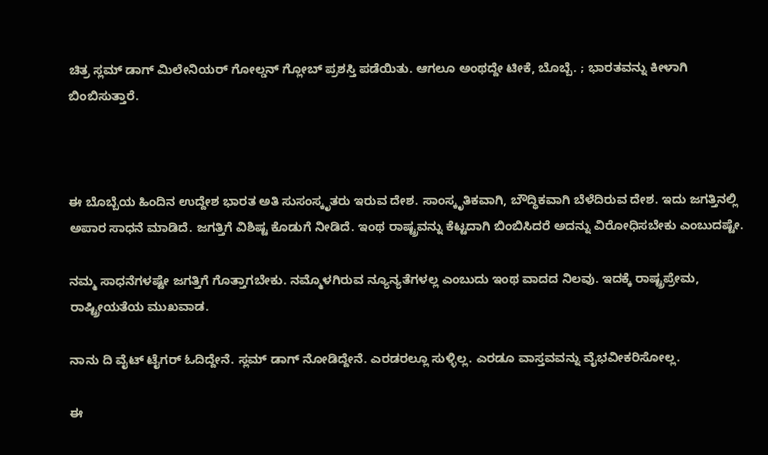ಚಿತ್ರ ಸ್ಲಮ್ ಡಾಗ್ ಮಿಲೇನಿಯರ್ ಗೋಲ್ಡನ್ ಗ್ಲೋಬ್ ಪ್ರಶಸ್ತಿ ಪಡೆಯಿತು. ಆಗಲೂ ಅಂಥದ್ದೇ ಟೀಕೆ, ಬೊಬ್ಬೆ. ; ಭಾರತವನ್ನು ಕೀಳಾಗಿ ಬಿಂಬಿಸುತ್ತಾರೆ.



ಈ ಬೊಬ್ಬೆಯ ಹಿಂದಿನ ಉದ್ದೇಶ ಭಾರತ ಅತಿ ಸುಸಂಸ್ಕೃತರು ಇರುವ ದೇಶ. ಸಾಂಸ್ಕೃತಿಕವಾಗಿ, ಬೌದ್ಧಿಕವಾಗಿ ಬೆಳೆದಿರುವ ದೇಶ. ಇದು ಜಗತ್ತಿನಲ್ಲಿ ಅಪಾರ ಸಾಧನೆ ಮಾಡಿದೆ. ಜಗತ್ತಿಗೆ ವಿಶಿಷ್ಟ ಕೊಡುಗೆ ನೀಡಿದೆ. ಇಂಥ ರಾಷ್ಟ್ರವನ್ನು ಕೆಟ್ಟದಾಗಿ ಬಿಂಬಿಸಿದರೆ ಅದನ್ನು ವಿರೋಧಿಸಬೇಕು ಎಂಬುದಷ್ಟೇ.

ನಮ್ಮ ಸಾಧನೆಗಳಷ್ಟೇ ಜಗತ್ತಿಗೆ ಗೊತ್ತಾಗಬೇಕು. ನಮ್ಮೊಳಗಿರುವ ನ್ಯೂನ್ಯತೆಗಳಲ್ಲ ಎಂಬುದು ಇಂಥ ವಾದದ ನಿಲವು. ಇದಕ್ಕೆ ರಾಷ್ಟ್ರಪ್ರೇಮ, ರಾಷ್ಟ್ರೀಯತೆಯ ಮುಖವಾಡ.

ನಾನು ದಿ ವೈಟ್ ಟೈಗರ್ ಓದಿದ್ದೇನೆ. ಸ್ಲಮ್ ಡಾಗ್ ನೋಡಿದ್ದೇನೆ. ಎರಡರಲ್ಲೂ ಸುಳ್ಳಿಲ್ಲ. ಎರಡೂ ವಾಸ್ತವವನ್ನು ವೈಭವೀಕರಿಸೋಲ್ಲ.

ಈ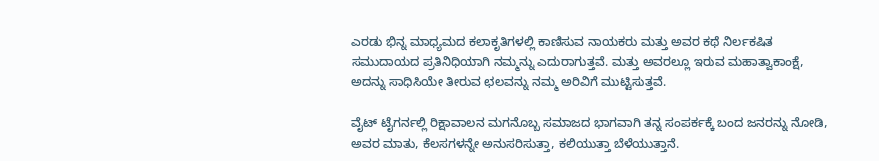ಎರಡು ಭಿನ್ನ ಮಾಧ್ಯಮದ ಕಲಾಕೃತಿಗಳಲ್ಲಿ ಕಾಣಿಸುವ ನಾಯಕರು ಮತ್ತು ಅವರ ಕಥೆ ನಿರ್ಲಕಷಿತ ಸಮುದಾಯದ ಪ್ರತಿನಿಧಿಯಾಗಿ ನಮ್ಮನ್ನು ಎದುರಾಗುತ್ತವೆ. ಮತ್ತು ಅವರಲ್ಲೂ ಇರುವ ಮಹಾತ್ವಾಕಾಂಕ್ಷೆ, ಅದನ್ನು ಸಾಧಿಸಿಯೇ ತೀರುವ ಛಲವನ್ನು ನಮ್ಮ ಅರಿವಿಗೆ ಮುಟ್ಟಿಸುತ್ತವೆ.

ವೈಟ್ ಟೈಗರ್ನಲ್ಲಿ ರಿಕ್ಷಾವಾಲನ ಮಗನೊಬ್ಬ ಸಮಾಜದ ಭಾಗವಾಗಿ ತನ್ನ ಸಂಪರ್ಕಕ್ಕೆ ಬಂದ ಜನರನ್ನು ನೋಡಿ, ಅವರ ಮಾತು, ಕೆಲಸಗಳನ್ನೇ ಅನುಸರಿಸುತ್ತಾ, ಕಲಿಯುತ್ತಾ ಬೆಳೆಯುತ್ತಾನೆ.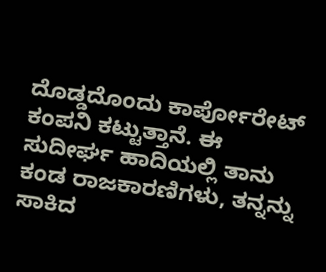ದೊಡ್ಡದೊಂದು ಕಾರ್ಪೋರೇಟ್ ಕಂಪನಿ ಕಟ್ಟುತ್ತಾನೆ. ಈ ಸುದೀರ್ಘ ಹಾದಿಯಲ್ಲಿ ತಾನು ಕಂಡ ರಾಜಕಾರಣಿಗಳು, ತನ್ನನ್ನು ಸಾಕಿದ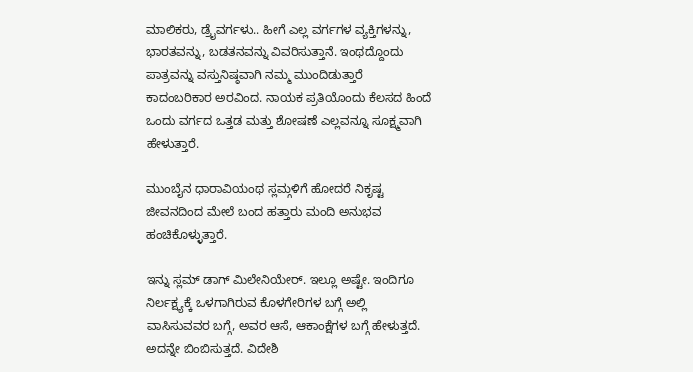ಮಾಲಿಕರು, ಡ್ರೈವರ್ಗಳು.. ಹೀಗೆ ಎಲ್ಲ ವರ್ಗಗಳ ವ್ಯಕ್ತಿಗಳನ್ನು, ಭಾರತವನ್ನು, ಬಡತನವನ್ನು ವಿವರಿಸುತ್ತಾನೆ. ಇಂಥದ್ದೊಂದು ಪಾತ್ರವನ್ನು ವಸ್ತುನಿಷ್ಠವಾಗಿ ನಮ್ಮ ಮುಂದಿಡುತ್ತಾರೆ ಕಾದಂಬರಿಕಾರ ಅರವಿಂದ. ನಾಯಕ ಪ್ರತಿಯೊಂದು ಕೆಲಸದ ಹಿಂದೆ ಒಂದು ವರ್ಗದ ಒತ್ತಡ ಮತ್ತು ಶೋಷಣೆ ಎಲ್ಲವನ್ನೂ ಸೂಕ್ಷ್ಮವಾಗಿ ಹೇಳುತ್ತಾರೆ.

ಮುಂಬೈನ ಧಾರಾವಿಯಂಥ ಸ್ಲಮ್ಗಳಿಗೆ ಹೋದರೆ ನಿಕೃಷ್ಟ ಜೀವನದಿಂದ ಮೇಲೆ ಬಂದ ಹತ್ತಾರು ಮಂದಿ ಅನುಭವ ಹಂಚಿಕೊಳ್ಳುತ್ತಾರೆ.

ಇನ್ನು ಸ್ಲಮ್ ಡಾಗ್ ಮಿಲೇನಿಯೇರ್. ಇಲ್ಲೂ ಅಷ್ಟೇ. ಇಂದಿಗೂ ನಿರ್ಲಕ್ಷ್ಯಕ್ಕೆ ಒಳಗಾಗಿರುವ ಕೊಳಗೇರಿಗಳ ಬಗ್ಗೆ ಅಲ್ಲಿ ವಾಸಿಸುವವರ ಬಗ್ಗೆ, ಅವರ ಆಸೆ, ಆಕಾಂಕ್ಷೆಗಳ ಬಗ್ಗೆ ಹೇಳುತ್ತದೆ. ಅದನ್ನೇ ಬಿಂಬಿಸುತ್ತದೆ. ವಿದೇಶಿ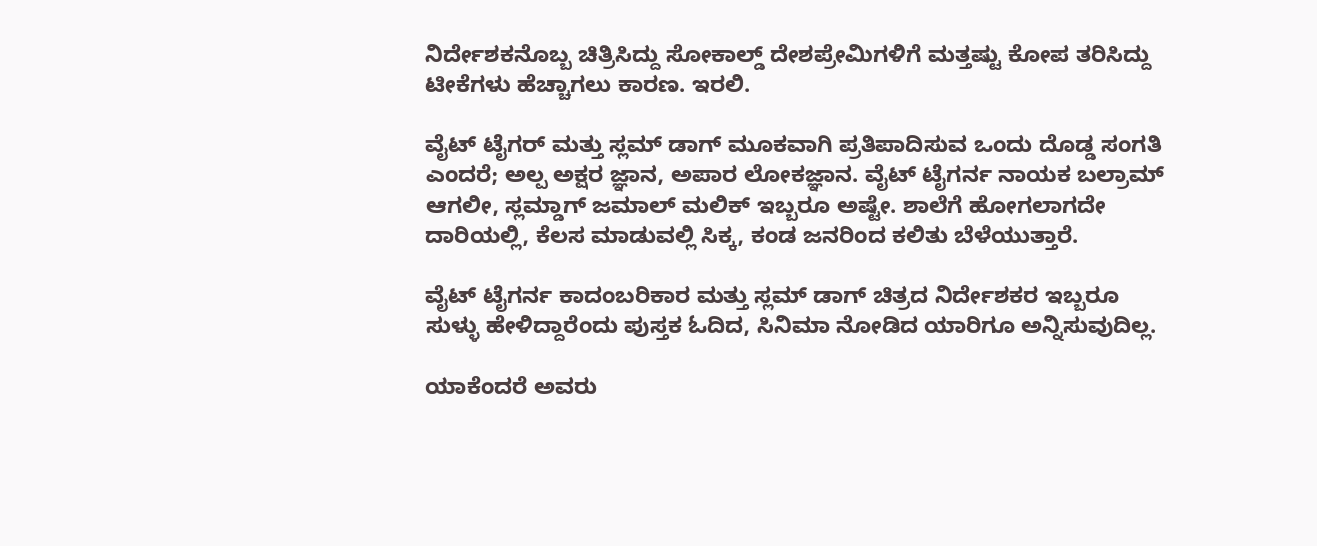ನಿರ್ದೇಶಕನೊಬ್ಬ ಚಿತ್ರಿಸಿದ್ದು ಸೋಕಾಲ್ಡ್ ದೇಶಪ್ರೇಮಿಗಳಿಗೆ ಮತ್ತಷ್ಟು ಕೋಪ ತರಿಸಿದ್ದು ಟೀಕೆಗಳು ಹೆಚ್ಚಾಗಲು ಕಾರಣ. ಇರಲಿ.

ವೈಟ್ ಟೈಗರ್ ಮತ್ತು ಸ್ಲಮ್ ಡಾಗ್ ಮೂಕವಾಗಿ ಪ್ರತಿಪಾದಿಸುವ ಒಂದು ದೊಡ್ಡ ಸಂಗತಿ ಎಂದರೆ; ಅಲ್ಪ ಅಕ್ಷರ ಜ್ಞಾನ, ಅಪಾರ ಲೋಕಜ್ಞಾನ. ವೈಟ್ ಟೈಗರ್ನ ನಾಯಕ ಬಲ್ರಾಮ್ ಆಗಲೀ, ಸ್ಲಮ್ಡಾಗ್ ಜಮಾಲ್ ಮಲಿಕ್ ಇಬ್ಬರೂ ಅಷ್ಟೇ. ಶಾಲೆಗೆ ಹೋಗಲಾಗದೇ ದಾರಿಯಲ್ಲಿ, ಕೆಲಸ ಮಾಡುವಲ್ಲಿ ಸಿಕ್ಕ, ಕಂಡ ಜನರಿಂದ ಕಲಿತು ಬೆಳೆಯುತ್ತಾರೆ.

ವೈಟ್ ಟೈಗರ್ನ ಕಾದಂಬರಿಕಾರ ಮತ್ತು ಸ್ಲಮ್ ಡಾಗ್ ಚಿತ್ರದ ನಿರ್ದೇಶಕರ ಇಬ್ಬರೂ ಸುಳ್ಳು ಹೇಳಿದ್ದಾರೆಂದು ಪುಸ್ತಕ ಓದಿದ, ಸಿನಿಮಾ ನೋಡಿದ ಯಾರಿಗೂ ಅನ್ನಿಸುವುದಿಲ್ಲ.

ಯಾಕೆಂದರೆ ಅವರು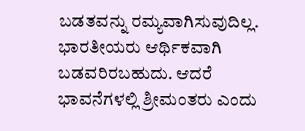ಬಡತವನ್ನು ರಮ್ಯವಾಗಿಸುವುದಿಲ್ಲ. ಭಾರತೀಯರು ಆರ್ಥಿಕವಾಗಿ ಬಡವರಿರಬಹುದು. ಆದರೆ ಭಾವನೆಗಳಲ್ಲಿ ಶ್ರೀಮಂತರು ಎಂದು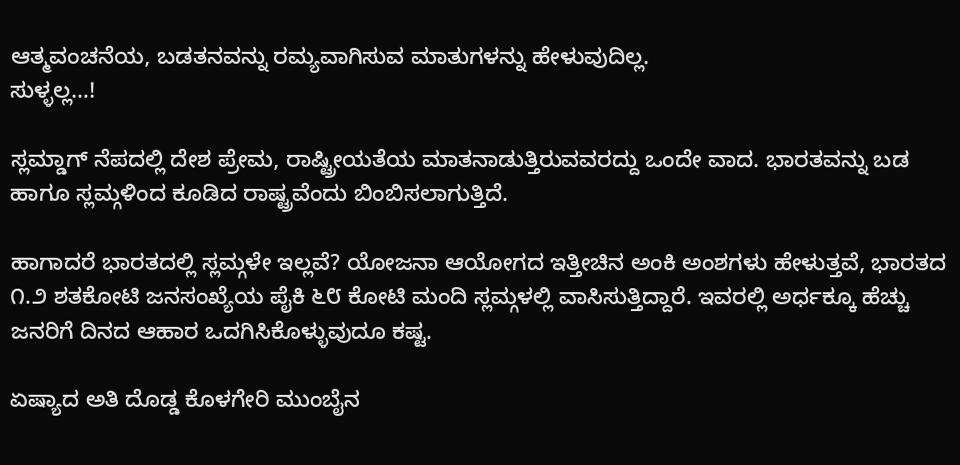ಆತ್ಮವಂಚನೆಯ, ಬಡತನವನ್ನು ರಮ್ಯವಾಗಿಸುವ ಮಾತುಗಳನ್ನು ಹೇಳುವುದಿಲ್ಲ.
ಸುಳ್ಳಲ್ಲ…!

ಸ್ಲಮ್ಡಾಗ್ ನೆಪದಲ್ಲಿ ದೇಶ ಪ್ರೇಮ, ರಾಷ್ಟ್ರೀಯತೆಯ ಮಾತನಾಡುತ್ತಿರುವವರದ್ದು ಒಂದೇ ವಾದ. ಭಾರತವನ್ನು ಬಡ ಹಾಗೂ ಸ್ಲಮ್ಗಳಿಂದ ಕೂಡಿದ ರಾಷ್ಟ್ರವೆಂದು ಬಿಂಬಿಸಲಾಗುತ್ತಿದೆ.

ಹಾಗಾದರೆ ಭಾರತದಲ್ಲಿ ಸ್ಲಮ್ಗಳೇ ಇಲ್ಲವೆ? ಯೋಜನಾ ಆಯೋಗದ ಇತ್ತೀಚಿನ ಅಂಕಿ ಅಂಶಗಳು ಹೇಳುತ್ತವೆ, ಭಾರತದ ೧.೨ ಶತಕೋಟಿ ಜನಸಂಖ್ಯೆಯ ಪೈಕಿ ೬೮ ಕೋಟಿ ಮಂದಿ ಸ್ಲಮ್ಗಳಲ್ಲಿ ವಾಸಿಸುತ್ತಿದ್ದಾರೆ. ಇವರಲ್ಲಿ ಅರ್ಧಕ್ಕೂ ಹೆಚ್ಚು ಜನರಿಗೆ ದಿನದ ಆಹಾರ ಒದಗಿಸಿಕೊಳ್ಳುವುದೂ ಕಷ್ಟ.

ಏಷ್ಯಾದ ಅತಿ ದೊಡ್ಡ ಕೊಳಗೇರಿ ಮುಂಬೈನ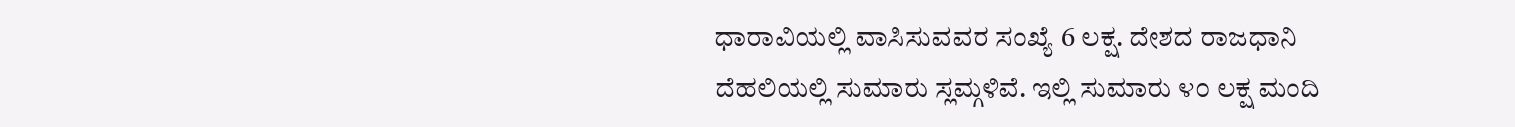ಧಾರಾವಿಯಲ್ಲಿ ವಾಸಿಸುವವರ ಸಂಖ್ಯೆ 6 ಲಕ್ಷ. ದೇಶದ ರಾಜಧಾನಿ ದೆಹಲಿಯಲ್ಲಿ ಸುಮಾರು ಸ್ಲಮ್ಗಳಿವೆ. ಇಲ್ಲಿ ಸುಮಾರು ೪೦ ಲಕ್ಷ ಮಂದಿ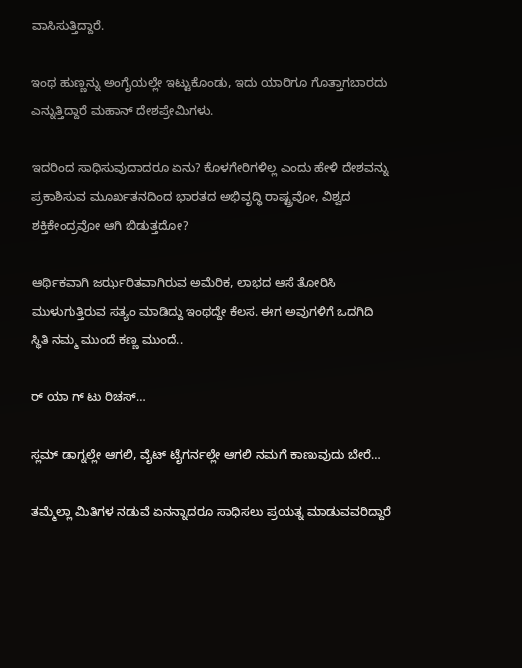ವಾಸಿಸುತ್ತಿದ್ದಾರೆ.

ಇಂಥ ಹುಣ್ಣನ್ನು ಅಂಗೈಯಲ್ಲೇ ಇಟ್ಟುಕೊಂಡು, ಇದು ಯಾರಿಗೂ ಗೊತ್ತಾಗಬಾರದು ಎನ್ನುತ್ತಿದ್ದಾರೆ ಮಹಾನ್ ದೇಶಪ್ರೇಮಿಗಳು.

ಇದರಿಂದ ಸಾಧಿಸುವುದಾದರೂ ಏನು? ಕೊಳಗೇರಿಗಳಿಲ್ಲ ಎಂದು ಹೇಳಿ ದೇಶವನ್ನು ಪ್ರಕಾಶಿಸುವ ಮೂರ್ಖತನದಿಂದ ಭಾರತದ ಅಭಿವೃದ್ಧಿ ರಾಷ್ಟ್ರವೋ, ವಿಶ್ವದ ಶಕ್ತಿಕೇಂದ್ರವೋ ಆಗಿ ಬಿಡುತ್ತದೋ?

ಆರ್ಥಿಕವಾಗಿ ಜರ್ಝರಿತವಾಗಿರುವ ಅಮೆರಿಕ, ಲಾಭದ ಆಸೆ ತೋರಿಸಿ ಮುಳುಗುತ್ತಿರುವ ಸತ್ಯಂ ಮಾಡಿದ್ದು ಇಂಥದ್ದೇ ಕೆಲಸ. ಈಗ ಅವುಗಳಿಗೆ ಒದಗಿದಿ ಸ್ಥಿತಿ ನಮ್ಮ ಮುಂದೆ ಕಣ್ಣ ಮುಂದೆ..

ರ್ ಯಾ ಗ್ ಟು ರಿಚಸ್…

ಸ್ಲಮ್ ಡಾಗ್ನಲ್ಲೇ ಆಗಲಿ, ವೈಟ್ ಟೈಗರ್ನಲ್ಲೇ ಆಗಲಿ ನಮಗೆ ಕಾಣುವುದು ಬೇರೆ…

ತಮ್ಮೆಲ್ಲಾ ಮಿತಿಗಳ ನಡುವೆ ಏನನ್ನಾದರೂ ಸಾಧಿಸಲು ಪ್ರಯತ್ನ ಮಾಡುವವರಿದ್ದಾರೆ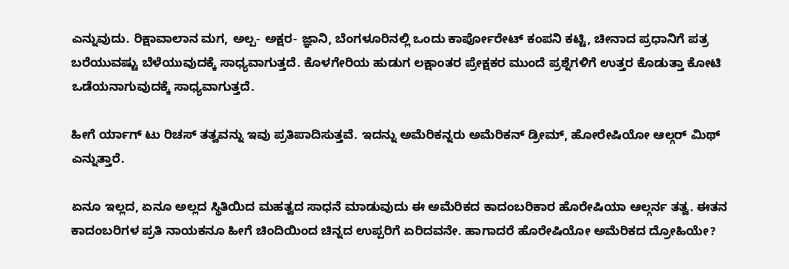ಎನ್ನುವುದು. ರಿಕ್ಷಾವಾಲಾನ ಮಗ, ಅಲ್ಪ- ಅಕ್ಷರ- ಜ್ಞಾನಿ, ಬೆಂಗಳೂರಿನಲ್ಲಿ ಒಂದು ಕಾರ್ಪೋರೇಟ್ ಕಂಪನಿ ಕಟ್ಟಿ, ಚೀನಾದ ಪ್ರಧಾನಿಗೆ ಪತ್ರ ಬರೆಯುವಷ್ಟು ಬೆಳೆಯುವುದಕ್ಕೆ ಸಾಧ್ಯವಾಗುತ್ತದೆ. ಕೊಳಗೇರಿಯ ಹುಡುಗ ಲಕ್ಷಾಂತರ ಪ್ರೇಕ್ಷಕರ ಮುಂದೆ ಪ್ರಶ್ನೆಗಳಿಗೆ ಉತ್ತರ ಕೊಡುತ್ತಾ ಕೋಟಿ ಒಡೆಯನಾಗುವುದಕ್ಕೆ ಸಾಧ್ಯವಾಗುತ್ತದೆ.

ಹೀಗೆ ರ್ಯಾಗ್ ಟು ರಿಚಸ್ ತತ್ವವನ್ನು ಇವು ಪ್ರತಿಪಾದಿಸುತ್ತವೆ. ಇದನ್ನು ಅಮೆರಿಕನ್ನರು ಅಮೆರಿಕನ್ ಡ್ರೀಮ್, ಹೋರೇಷಿಯೋ ಆಲ್ಗರ್ ಮಿಥ್ ಎನ್ನುತ್ತಾರೆ.

ಏನೂ ಇಲ್ಲದ, ಏನೂ ಅಲ್ಲದ ಸ್ಥಿತಿಯಿದ ಮಹತ್ವದ ಸಾಧನೆ ಮಾಡುವುದು ಈ ಅಮೆರಿಕದ ಕಾದಂಬರಿಕಾರ ಹೊರೇಷಿಯಾ ಆಲ್ಗರ್ನ ತತ್ವ. ಈತನ ಕಾದಂಬರಿಗಳ ಪ್ರತಿ ನಾಯಕನೂ ಹೀಗೆ ಚಿಂದಿಯಿಂದ ಚಿನ್ನದ ಉಪ್ಪರಿಗೆ ಏರಿದವನೇ. ಹಾಗಾದರೆ ಹೊರೇಷಿಯೋ ಅಮೆರಿಕದ ದ್ರೋಹಿಯೇ?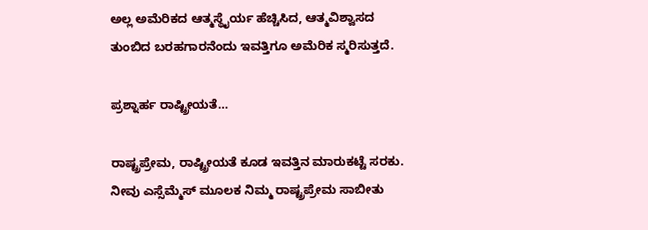ಅಲ್ಲ ಅಮೆರಿಕದ ಆತ್ಮಸ್ಥೈರ್ಯ ಹೆಚ್ಚಿಸಿದ, ಆತ್ಮವಿಶ್ವಾಸದ ತುಂಬಿದ ಬರಹಗಾರನೆಂದು ಇವತ್ತಿಗೂ ಅಮೆರಿಕ ಸ್ಮರಿಸುತ್ತದೆ.

ಪ್ರಶ್ನಾರ್ಹ ರಾಷ್ಟ್ರೀಯತೆ…

ರಾಷ್ಟ್ರಪ್ರೇಮ, ರಾಷ್ಟ್ರೀಯತೆ ಕೂಡ ಇವತ್ತಿನ ಮಾರುಕಟ್ಟೆ ಸರಕು. ನೀವು ಎಸ್ಸೆಮ್ಮೆಸ್ ಮೂಲಕ ನಿಮ್ಮ ರಾಷ್ಟ್ರಪ್ರೇಮ ಸಾಬೀತು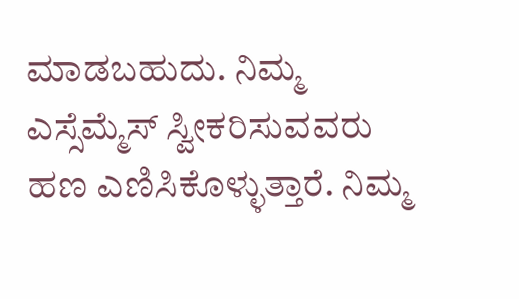ಮಾಡಬಹುದು. ನಿಮ್ಮ ಎಸ್ಸೆಮ್ಮೆಸ್ ಸ್ವೀಕರಿಸುವವರು ಹಣ ಎಣಿಸಿಕೊಳ್ಳುತ್ತಾರೆ. ನಿಮ್ಮ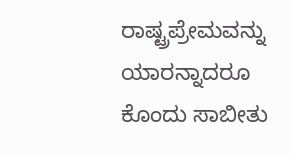ರಾಷ್ಟ್ರಪ್ರೇಮವನ್ನು ಯಾರನ್ನಾದರೂ ಕೊಂದು ಸಾಬೀತು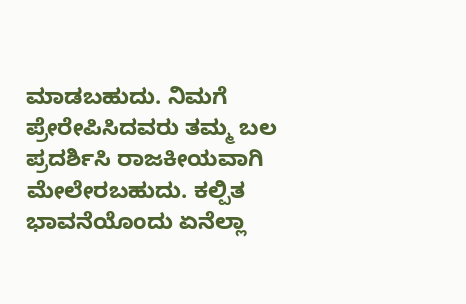ಮಾಡಬಹುದು. ನಿಮಗೆ ಪ್ರೇರೇಪಿಸಿದವರು ತಮ್ಮ ಬಲ ಪ್ರದರ್ಶಿಸಿ ರಾಜಕೀಯವಾಗಿ ಮೇಲೇರಬಹುದು. ಕಲ್ಪಿತ ಭಾವನೆಯೊಂದು ಏನೆಲ್ಲಾ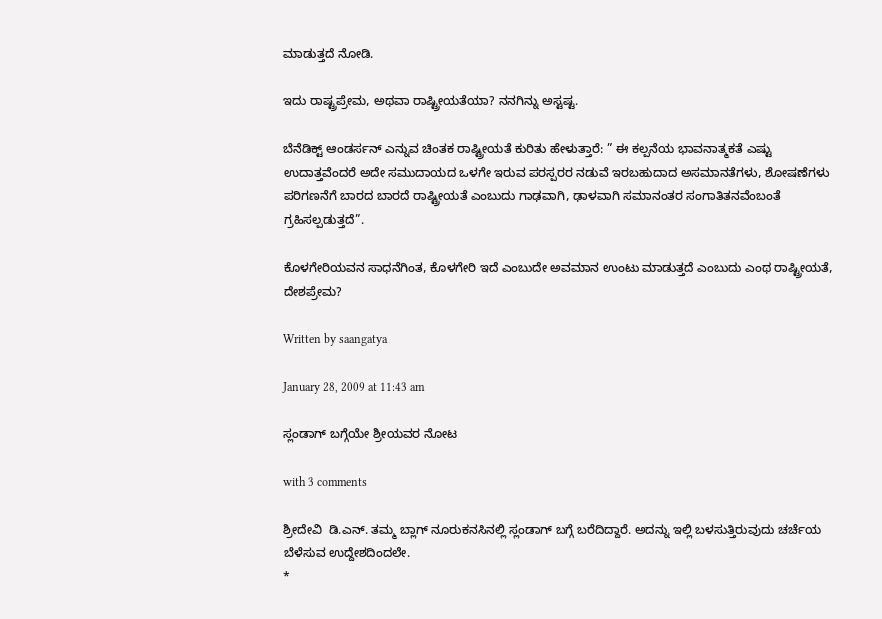ಮಾಡುತ್ತದೆ ನೋಡಿ.

ಇದು ರಾಷ್ಟ್ರಪ್ರೇಮ, ಅಥವಾ ರಾಷ್ಟ್ರೀಯತೆಯಾ? ನನಗಿನ್ನು ಅಸ್ಟಷ್ಟ.

ಬೆನೆಡಿಕ್ಟ್ ಆಂಡರ್ಸನ್ ಎನ್ನುವ ಚಿಂತಕ ರಾಷ್ಟ್ರೀಯತೆ ಕುರಿತು ಹೇಳುತ್ತಾರೆ: ” ಈ ಕಲ್ಪನೆಯ ಭಾವನಾತ್ಮಕತೆ ಎಷ್ಟು ಉದಾತ್ತವೆಂದರೆ ಅದೇ ಸಮುದಾಯದ ಒಳಗೇ ಇರುವ ಪರಸ್ಪರರ ನಡುವೆ ಇರಬಹುದಾದ ಅಸಮಾನತೆಗಳು, ಶೋಷಣೆಗಳು ಪರಿಗಣನೆಗೆ ಬಾರದ ಬಾರದೆ ರಾಷ್ಟ್ರೀಯತೆ ಎಂಬುದು ಗಾಢವಾಗಿ, ಢಾಳವಾಗಿ ಸಮಾನಂತರ ಸಂಗಾತಿತನವೆಂಬಂತೆ ಗ್ರಹಿಸಲ್ಪಡುತ್ತದೆ”.

ಕೊಳಗೇರಿಯವನ ಸಾಧನೆಗಿಂತ, ಕೊಳಗೇರಿ ಇದೆ ಎಂಬುದೇ ಅವಮಾನ ಉಂಟು ಮಾಡುತ್ತದೆ ಎಂಬುದು ಎಂಥ ರಾಷ್ಟ್ರೀಯತೆ, ದೇಶಪ್ರೇಮ?

Written by saangatya

January 28, 2009 at 11:43 am

ಸ್ಲಂಡಾಗ್ ಬಗ್ಗೆಯೇ ಶ್ರೀಯವರ ನೋಟ

with 3 comments

ಶ್ರೀದೇವಿ  ಡಿ.ಎನ್. ತಮ್ಮ ಬ್ಲಾಗ್ ನೂರುಕನಸಿನಲ್ಲಿ ಸ್ಲಂಡಾಗ್ ಬಗ್ಗೆ ಬರೆದಿದ್ದಾರೆ. ಅದನ್ನು ಇಲ್ಲಿ ಬಳಸುತ್ತಿರುವುದು ಚರ್ಚೆಯ ಬೆಳೆಸುವ ಉದ್ದೇಶದಿಂದಲೇ.
*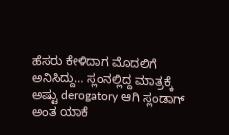ಹೆಸರು ಕೇಳಿದಾಗ ಮೊದಲಿಗೆ ಅನಿಸಿದ್ದು… ಸ್ಲಂನಲ್ಲಿದ್ದ ಮಾತ್ರಕ್ಕೆ ಅಷ್ಟು derogatory ಆಗಿ ಸ್ಲಂಡಾಗ್ ಅಂತ ಯಾಕೆ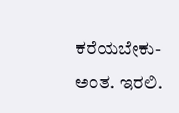ಕರೆಯಬೇಕು- ಅಂತ. ಇರಲಿ.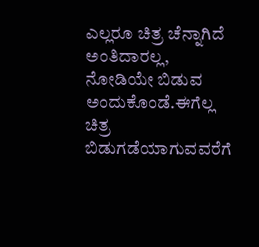ಎಲ್ಲರೂ ಚಿತ್ರ ಚೆನ್ನಾಗಿದೆ ಅಂತಿದಾರಲ್ಲ, ನೋಡಿಯೇ ಬಿಡುವ ಅಂದುಕೊಂಡೆ.ಈಗೆಲ್ಲ ಚಿತ್ರ ಬಿಡುಗಡೆಯಾಗುವವರೆಗೆ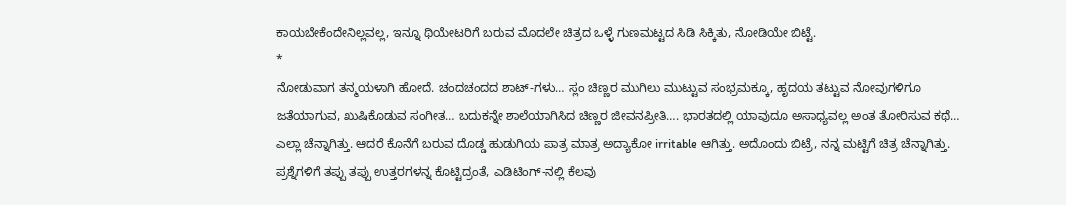ಕಾಯಬೇಕೆಂದೇನಿಲ್ಲವಲ್ಲ, ಇನ್ನೂ ಥಿಯೇಟರಿಗೆ ಬರುವ ಮೊದಲೇ ಚಿತ್ರದ ಒಳ್ಳೆ ಗುಣಮಟ್ಟದ ಸಿಡಿ ಸಿಕ್ಕಿತು, ನೋಡಿಯೇ ಬಿಟ್ಟೆ.
*
ನೋಡುವಾಗ ತನ್ಮಯಳಾಗಿ ಹೋದೆ. ಚಂದಚಂದದ ಶಾಟ್-ಗಳು… ಸ್ಲಂ ಚಿಣ್ಣರ ಮುಗಿಲು ಮುಟ್ಟುವ ಸಂಭ್ರಮಕ್ಕೂ, ಹೃದಯ ತಟ್ಟುವ ನೋವುಗಳಿಗೂ ಜತೆಯಾಗುವ, ಖುಷಿಕೊಡುವ ಸಂಗೀತ… ಬದುಕನ್ನೇ ಶಾಲೆಯಾಗಿಸಿದ ಚಿಣ್ಣರ ಜೀವನಪ್ರೀತಿ…. ಭಾರತದಲ್ಲಿ ಯಾವುದೂ ಅಸಾಧ್ಯವಲ್ಲ ಅಂತ ತೋರಿಸುವ ಕಥೆ… ಎಲ್ಲಾ ಚೆನ್ನಾಗಿತ್ತು. ಆದರೆ ಕೊನೆಗೆ ಬರುವ ದೊಡ್ಡ ಹುಡುಗಿಯ ಪಾತ್ರ ಮಾತ್ರ ಅದ್ಯಾಕೋ irritable ಆಗಿತ್ತು. ಅದೊಂದು ಬಿಟ್ರೆ, ನನ್ನ ಮಟ್ಟಿಗೆ ಚಿತ್ರ ಚೆನ್ನಾಗಿತ್ತು. ಪ್ರಶ್ನೆಗಳಿಗೆ ತಪ್ಪು ತಪ್ಪು ಉತ್ತರಗಳನ್ನ ಕೊಟ್ಟಿದ್ರಂತೆ, ಎಡಿಟಿಂಗ್-ನಲ್ಲಿ ಕೆಲವು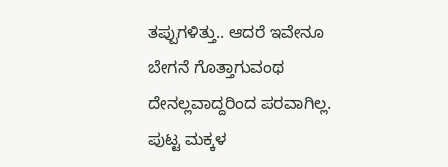ತಪ್ಪುಗಳಿತ್ತು.. ಆದರೆ ಇವೇನೂ ಬೇಗನೆ ಗೊತ್ತಾಗುವಂಥ ದೇನಲ್ಲವಾದ್ದರಿಂದ ಪರವಾಗಿಲ್ಲ. ಪುಟ್ಟ ಮಕ್ಕಳ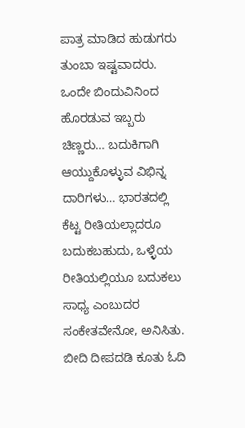ಪಾತ್ರ ಮಾಡಿದ ಹುಡುಗರು ತುಂಬಾ ಇಷ್ಟವಾದರು.
ಒಂದೇ ಬಿಂದುವಿನಿಂದ ಹೊರಡುವ ಇಬ್ಬರು ಚಿಣ್ಣರು… ಬದುಕಿಗಾಗಿ ಆಯ್ದುಕೊಳ್ಳುವ ವಿಭಿನ್ನ ದಾರಿಗಳು… ಭಾರತದಲ್ಲಿ ಕೆಟ್ಟ ರೀತಿಯಲ್ಲಾದರೂ ಬದುಕಬಹುದು, ಒಳ್ಳೆಯ ರೀತಿಯಲ್ಲಿಯೂ ಬದುಕಲು ಸಾಧ್ಯ ಎಂಬುದರ ಸಂಕೇತವೇನೋ, ಅನಿಸಿತು. ಬೀದಿ ದೀಪದಡಿ ಕೂತು ಓದಿ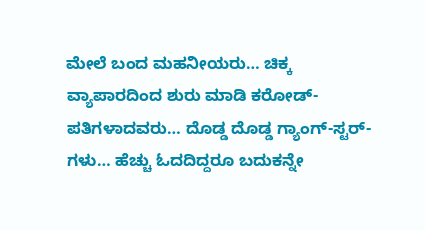ಮೇಲೆ ಬಂದ ಮಹನೀಯರು… ಚಿಕ್ಕ ವ್ಯಾಪಾರದಿಂದ ಶುರು ಮಾಡಿ ಕರೋಡ್-ಪತಿಗಳಾದವರು… ದೊಡ್ಡ ದೊಡ್ಡ ಗ್ಯಾಂಗ್-ಸ್ಟರ್-ಗಳು… ಹೆಚ್ಚು ಓದದಿದ್ದರೂ ಬದುಕನ್ನೇ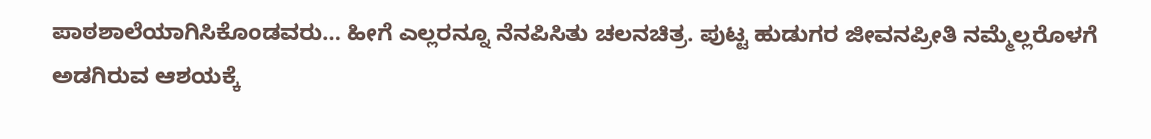ಪಾಠಶಾಲೆಯಾಗಿಸಿಕೊಂಡವರು… ಹೀಗೆ ಎಲ್ಲರನ್ನೂ ನೆನಪಿಸಿತು ಚಲನಚಿತ್ರ. ಪುಟ್ಟ ಹುಡುಗರ ಜೀವನಪ್ರೀತಿ ನಮ್ಮೆಲ್ಲರೊಳಗೆ ಅಡಗಿರುವ ಆಶಯಕ್ಕೆ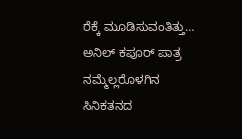ರೆಕ್ಕೆ ಮೂಡಿಸುವಂತಿತ್ತು… ಅನಿಲ್ ಕಪೂರ್ ಪಾತ್ರ ನಮ್ಮೆಲ್ಲರೊಳಗಿನ ಸಿನಿಕತನದ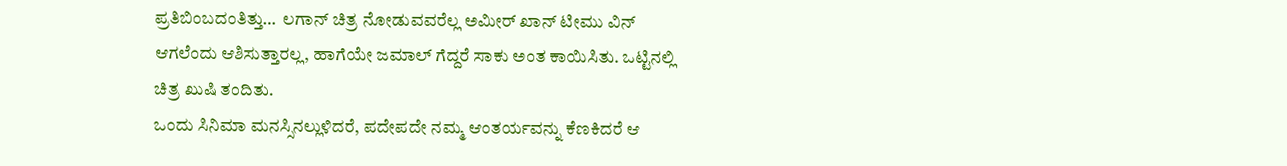ಪ್ರತಿಬಿಂಬದಂತಿತ್ತು…  ಲಗಾನ್ ಚಿತ್ರ ನೋಡುವವರೆಲ್ಲ ಅಮೀರ್ ಖಾನ್ ಟೀಮು ವಿನ್ ಆಗಲೆಂದು ಆಶಿಸುತ್ತಾರಲ್ಲ, ಹಾಗೆಯೇ ಜಮಾಲ್ ಗೆದ್ದರೆ ಸಾಕು ಅಂತ ಕಾಯಿಸಿತು. ಒಟ್ಟಿನಲ್ಲಿ ಚಿತ್ರ ಖುಷಿ ತಂದಿತು.
ಒಂದು ಸಿನಿಮಾ ಮನಸ್ಸಿನಲ್ಲುಳಿದರೆ, ಪದೇಪದೇ ನಮ್ಮ ಆಂತರ್ಯವನ್ನು ಕೆಣಕಿದರೆ ಆ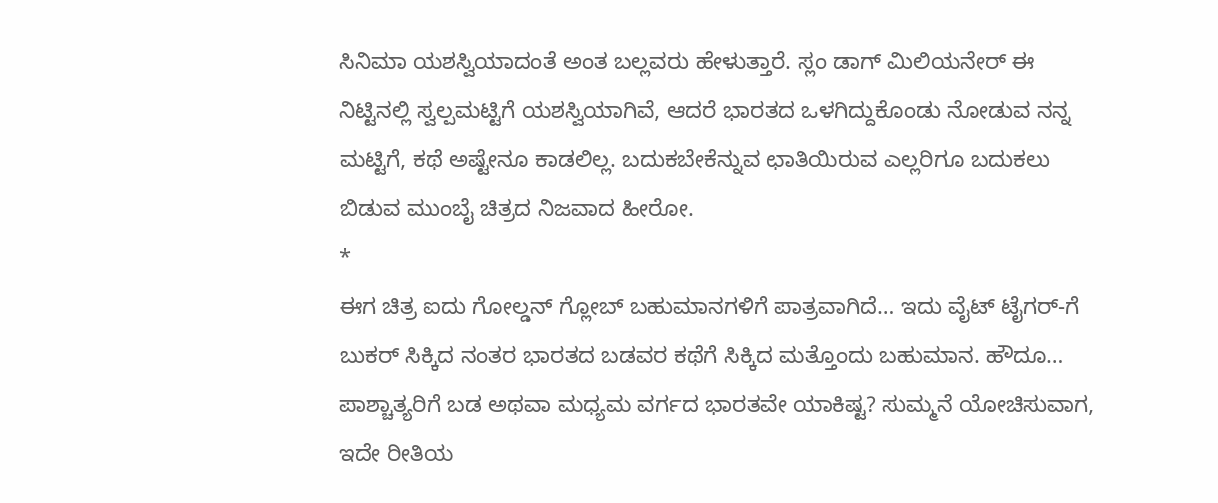ಸಿನಿಮಾ ಯಶಸ್ವಿಯಾದಂತೆ ಅಂತ ಬಲ್ಲವರು ಹೇಳುತ್ತಾರೆ. ಸ್ಲಂ ಡಾಗ್ ಮಿಲಿಯನೇರ್ ಈ ನಿಟ್ಟಿನಲ್ಲಿ ಸ್ವಲ್ಪಮಟ್ಟಿಗೆ ಯಶಸ್ವಿಯಾಗಿವೆ, ಆದರೆ ಭಾರತದ ಒಳಗಿದ್ದುಕೊಂಡು ನೋಡುವ ನನ್ನ ಮಟ್ಟಿಗೆ, ಕಥೆ ಅಷ್ಟೇನೂ ಕಾಡಲಿಲ್ಲ. ಬದುಕಬೇಕೆನ್ನುವ ಛಾತಿಯಿರುವ ಎಲ್ಲರಿಗೂ ಬದುಕಲು ಬಿಡುವ ಮುಂಬೈ ಚಿತ್ರದ ನಿಜವಾದ ಹೀರೋ.
*
ಈಗ ಚಿತ್ರ ಐದು ಗೋಲ್ಡನ್ ಗ್ಲೋಬ್ ಬಹುಮಾನಗಳಿಗೆ ಪಾತ್ರವಾಗಿದೆ… ಇದು ವೈಟ್ ಟೈಗರ್-ಗೆ ಬುಕರ್ ಸಿಕ್ಕಿದ ನಂತರ ಭಾರತದ ಬಡವರ ಕಥೆಗೆ ಸಿಕ್ಕಿದ ಮತ್ತೊಂದು ಬಹುಮಾನ. ಹೌದೂ… ಪಾಶ್ಚಾತ್ಯರಿಗೆ ಬಡ ಅಥವಾ ಮಧ್ಯಮ ವರ್ಗದ ಭಾರತವೇ ಯಾಕಿಷ್ಟ? ಸುಮ್ಮನೆ ಯೋಚಿಸುವಾಗ, ಇದೇ ರೀತಿಯ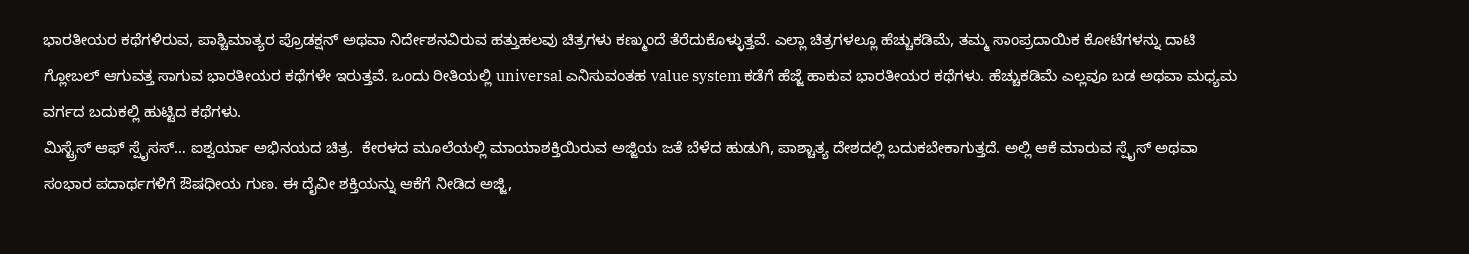ಭಾರತೀಯರ ಕಥೆಗಳಿರುವ, ಪಾಶ್ಚಿಮಾತ್ಯರ ಪ್ರೊಡಕ್ಷನ್ ಅಥವಾ ನಿರ್ದೇಶನವಿರುವ ಹತ್ತುಹಲವು ಚಿತ್ರಗಳು ಕಣ್ಮುಂದೆ ತೆರೆದುಕೊಳ್ಳುತ್ತವೆ. ಎಲ್ಲಾ ಚಿತ್ರಗಳಲ್ಲೂ ಹೆಚ್ಚುಕಡಿಮೆ, ತಮ್ಮ ಸಾಂಪ್ರದಾಯಿಕ ಕೋಟೆಗಳನ್ನು ದಾಟಿ ಗ್ಲೋಬಲ್ ಆಗುವತ್ತ ಸಾಗುವ ಭಾರತೀಯರ ಕಥೆಗಳೇ ಇರುತ್ತವೆ. ಒಂದು ರೀತಿಯಲ್ಲಿ universal ಎನಿಸುವಂತಹ value system ಕಡೆಗೆ ಹೆಜ್ಜೆ ಹಾಕುವ ಭಾರತೀಯರ ಕಥೆಗಳು. ಹೆಚ್ಚುಕಡಿಮೆ ಎಲ್ಲವೂ ಬಡ ಅಥವಾ ಮಧ್ಯಮ ವರ್ಗದ ಬದುಕಲ್ಲಿ ಹುಟ್ಟಿದ ಕಥೆಗಳು.
ಮಿಸ್ಟ್ರೆಸ್ ಆಫ್ ಸ್ಪೈಸಸ್… ಐಶ್ವರ್ಯಾ ಅಭಿನಯದ ಚಿತ್ರ.  ಕೇರಳದ ಮೂಲೆಯಲ್ಲಿ ಮಾಯಾಶಕ್ತಿಯಿರುವ ಅಜ್ಜಿಯ ಜತೆ ಬೆಳೆದ ಹುಡುಗಿ, ಪಾಶ್ಚಾತ್ಯ ದೇಶದಲ್ಲಿ ಬದುಕಬೇಕಾಗುತ್ತದೆ. ಅಲ್ಲಿ ಆಕೆ ಮಾರುವ ಸ್ಪೈಸ್ ಅಥವಾ ಸಂಭಾರ ಪದಾರ್ಥಗಳಿಗೆ ಔಷಧೀಯ ಗುಣ. ಈ ದೈವೀ ಶಕ್ತಿಯನ್ನು ಆಕೆಗೆ ನೀಡಿದ ಅಜ್ಜಿ,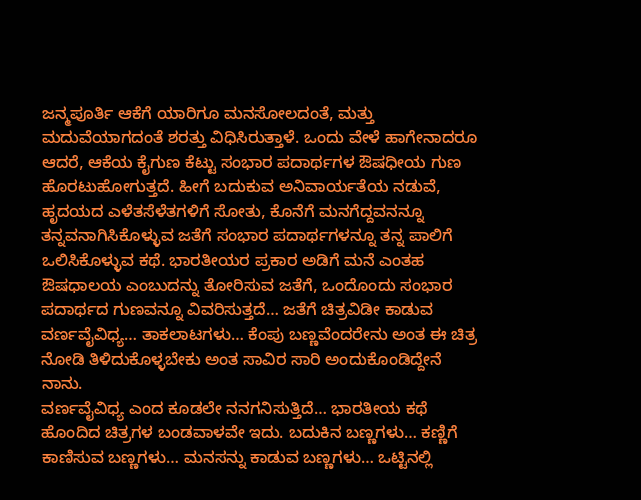ಜನ್ಮಪೂರ್ತಿ ಆಕೆಗೆ ಯಾರಿಗೂ ಮನಸೋಲದಂತೆ, ಮತ್ತು ಮದುವೆಯಾಗದಂತೆ ಶರತ್ತು ವಿಧಿಸಿರುತ್ತಾಳೆ. ಒಂದು ವೇಳೆ ಹಾಗೇನಾದರೂ ಆದರೆ, ಆಕೆಯ ಕೈಗುಣ ಕೆಟ್ಟು ಸಂಭಾರ ಪದಾರ್ಥಗಳ ಔಷಧೀಯ ಗುಣ ಹೊರಟುಹೋಗುತ್ತದೆ. ಹೀಗೆ ಬದುಕುವ ಅನಿವಾರ್ಯತೆಯ ನಡುವೆ, ಹೃದಯದ ಎಳೆತಸೆಳೆತಗಳಿಗೆ ಸೋತು, ಕೊನೆಗೆ ಮನಗೆದ್ದವನನ್ನೂ ತನ್ನವನಾಗಿಸಿಕೊಳ್ಳುವ ಜತೆಗೆ ಸಂಭಾರ ಪದಾರ್ಥಗಳನ್ನೂ ತನ್ನ ಪಾಲಿಗೆ ಒಲಿಸಿಕೊಳ್ಳುವ ಕಥೆ. ಭಾರತೀಯರ ಪ್ರಕಾರ ಅಡಿಗೆ ಮನೆ ಎಂತಹ ಔಷಧಾಲಯ ಎಂಬುದನ್ನು ತೋರಿಸುವ ಜತೆಗೆ, ಒಂದೊಂದು ಸಂಭಾರ ಪದಾರ್ಥದ ಗುಣವನ್ನೂ ವಿವರಿಸುತ್ತದೆ… ಜತೆಗೆ ಚಿತ್ರವಿಡೀ ಕಾಡುವ ವರ್ಣವೈವಿಧ್ಯ… ತಾಕಲಾಟಗಳು… ಕೆಂಪು ಬಣ್ಣವೆಂದರೇನು ಅಂತ ಈ ಚಿತ್ರ ನೋಡಿ ತಿಳಿದುಕೊಳ್ಳಬೇಕು ಅಂತ ಸಾವಿರ ಸಾರಿ ಅಂದುಕೊಂಡಿದ್ದೇನೆ ನಾನು.
ವರ್ಣವೈವಿಧ್ಯ ಎಂದ ಕೂಡಲೇ ನನಗನಿಸುತ್ತಿದೆ… ಭಾರತೀಯ ಕಥೆ ಹೊಂದಿದ ಚಿತ್ರಗಳ ಬಂಡವಾಳವೇ ಇದು. ಬದುಕಿನ ಬಣ್ಣಗಳು… ಕಣ್ಣಿಗೆ ಕಾಣಿಸುವ ಬಣ್ಣಗಳು… ಮನಸನ್ನು ಕಾಡುವ ಬಣ್ಣಗಳು… ಒಟ್ಟಿನಲ್ಲಿ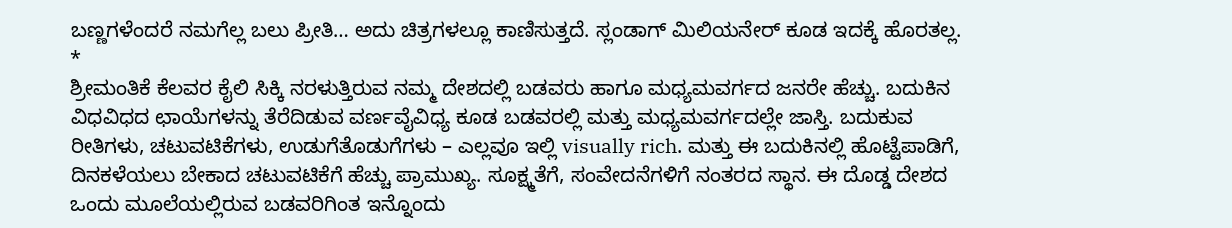ಬಣ್ಣಗಳೆಂದರೆ ನಮಗೆಲ್ಲ ಬಲು ಪ್ರೀತಿ… ಅದು ಚಿತ್ರಗಳಲ್ಲೂ ಕಾಣಿಸುತ್ತದೆ. ಸ್ಲಂಡಾಗ್ ಮಿಲಿಯನೇರ್ ಕೂಡ ಇದಕ್ಕೆ ಹೊರತಲ್ಲ.
*
ಶ್ರೀಮಂತಿಕೆ ಕೆಲವರ ಕೈಲಿ ಸಿಕ್ಕಿ ನರಳುತ್ತಿರುವ ನಮ್ಮ ದೇಶದಲ್ಲಿ ಬಡವರು ಹಾಗೂ ಮಧ್ಯಮವರ್ಗದ ಜನರೇ ಹೆಚ್ಚು. ಬದುಕಿನ ವಿಧವಿಧದ ಛಾಯೆಗಳನ್ನು ತೆರೆದಿಡುವ ವರ್ಣವೈವಿಧ್ಯ ಕೂಡ ಬಡವರಲ್ಲಿ ಮತ್ತು ಮಧ್ಯಮವರ್ಗದಲ್ಲೇ ಜಾಸ್ತಿ. ಬದುಕುವ ರೀತಿಗಳು, ಚಟುವಟಿಕೆಗಳು, ಉಡುಗೆತೊಡುಗೆಗಳು – ಎಲ್ಲವೂ ಇಲ್ಲಿ visually rich. ಮತ್ತು ಈ ಬದುಕಿನಲ್ಲಿ ಹೊಟ್ಟೆಪಾಡಿಗೆ, ದಿನಕಳೆಯಲು ಬೇಕಾದ ಚಟುವಟಿಕೆಗೆ ಹೆಚ್ಚು ಪ್ರಾಮುಖ್ಯ. ಸೂಕ್ಷ್ಮತೆಗೆ, ಸಂವೇದನೆಗಳಿಗೆ ನಂತರದ ಸ್ಥಾನ. ಈ ದೊಡ್ಡ ದೇಶದ ಒಂದು ಮೂಲೆಯಲ್ಲಿರುವ ಬಡವರಿಗಿಂತ ಇನ್ನೊಂದು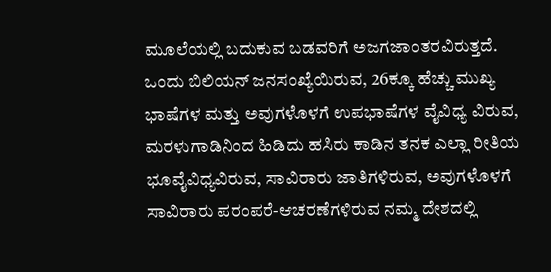ಮೂಲೆಯಲ್ಲಿ ಬದುಕುವ ಬಡವರಿಗೆ ಅಜಗಜಾಂತರವಿರುತ್ತದೆ. ಒಂದು ಬಿಲಿಯನ್ ಜನಸಂಖ್ಯೆಯಿರುವ, 26ಕ್ಕೂ ಹೆಚ್ಚು ಮುಖ್ಯ ಭಾಷೆಗಳ ಮತ್ತು ಅವುಗಳೊಳಗೆ ಉಪಭಾಷೆಗಳ ವೈವಿಧ್ಯ ವಿರುವ, ಮರಳುಗಾಡಿನಿಂದ ಹಿಡಿದು ಹಸಿರು ಕಾಡಿನ ತನಕ ಎಲ್ಲಾ ರೀತಿಯ ಭೂವೈವಿಧ್ಯವಿರುವ, ಸಾವಿರಾರು ಜಾತಿಗಳಿರುವ, ಅವುಗಳೊಳಗೆ ಸಾವಿರಾರು ಪರಂಪರೆ-ಆಚರಣೆಗಳಿರುವ ನಮ್ಮ ದೇಶದಲ್ಲಿ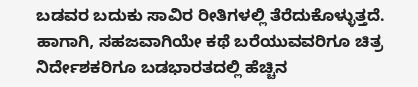ಬಡವರ ಬದುಕು ಸಾವಿರ ರೀತಿಗಳಲ್ಲಿ ತೆರೆದುಕೊಳ್ಳುತ್ತದೆ. ಹಾಗಾಗಿ, ಸಹಜವಾಗಿಯೇ ಕಥೆ ಬರೆಯುವವರಿಗೂ ಚಿತ್ರ ನಿರ್ದೇಶಕರಿಗೂ ಬಡಭಾರತದಲ್ಲಿ ಹೆಚ್ಚಿನ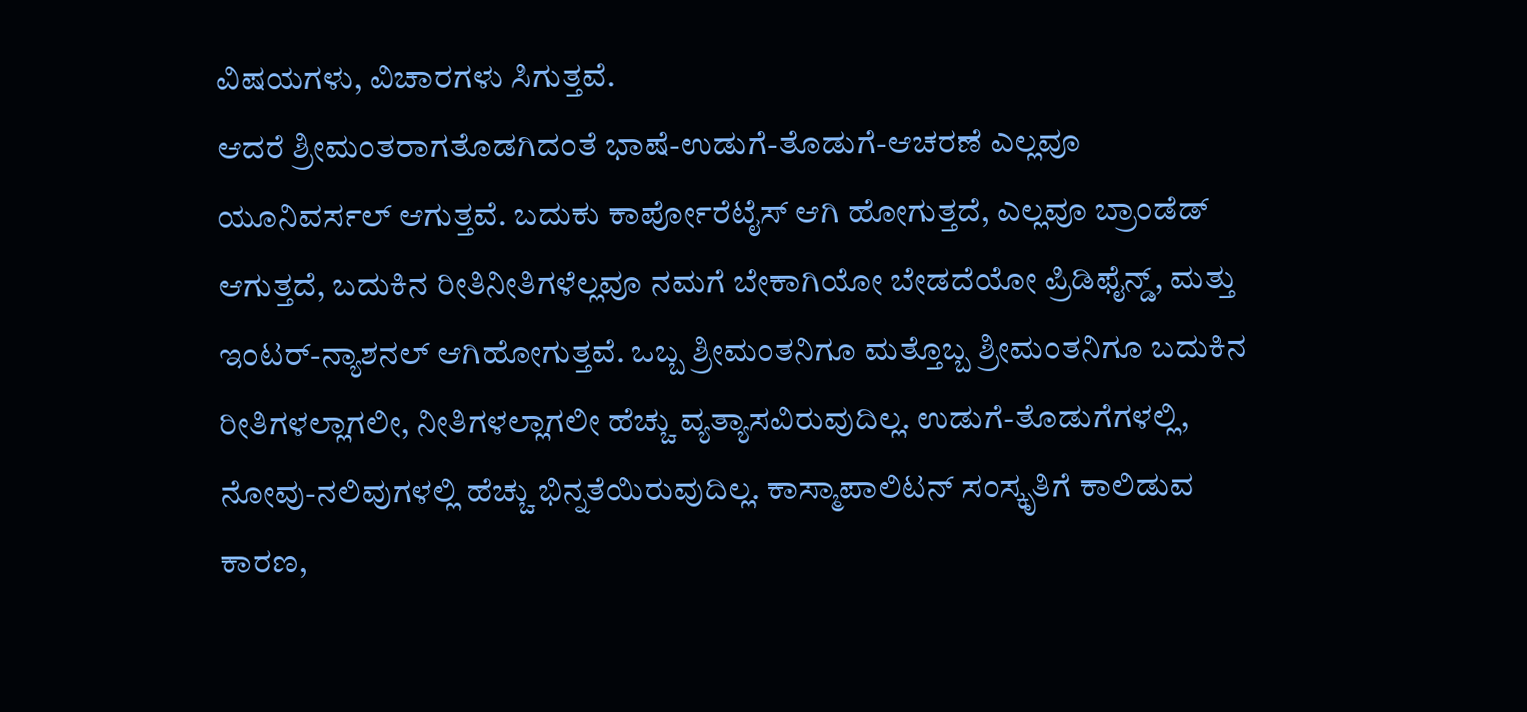ವಿಷಯಗಳು, ವಿಚಾರಗಳು ಸಿಗುತ್ತವೆ.
ಆದರೆ ಶ್ರೀಮಂತರಾಗತೊಡಗಿದಂತೆ ಭಾಷೆ-ಉಡುಗೆ-ತೊಡುಗೆ-ಆಚರಣೆ ಎಲ್ಲವೂ ಯೂನಿವರ್ಸಲ್ ಆಗುತ್ತವೆ. ಬದುಕು ಕಾರ್ಪೋರೆಟೈಸ್ ಆಗಿ ಹೋಗುತ್ತದೆ, ಎಲ್ಲವೂ ಬ್ರಾಂಡೆಡ್ ಆಗುತ್ತದೆ, ಬದುಕಿನ ರೀತಿನೀತಿಗಳೆಲ್ಲವೂ ನಮಗೆ ಬೇಕಾಗಿಯೋ ಬೇಡದೆಯೋ ಪ್ರಿಡಿಫೈನ್ಡ್, ಮತ್ತು ಇಂಟರ್-ನ್ಯಾಶನಲ್ ಆಗಿಹೋಗುತ್ತವೆ. ಒಬ್ಬ ಶ್ರೀಮಂತನಿಗೂ ಮತ್ತೊಬ್ಬ ಶ್ರೀಮಂತನಿಗೂ ಬದುಕಿನ ರೀತಿಗಳಲ್ಲಾಗಲೀ, ನೀತಿಗಳಲ್ಲಾಗಲೀ ಹೆಚ್ಚು ವ್ಯತ್ಯಾಸವಿರುವುದಿಲ್ಲ. ಉಡುಗೆ-ತೊಡುಗೆಗಳಲ್ಲಿ, ನೋವು-ನಲಿವುಗಳಲ್ಲಿ ಹೆಚ್ಚು ಭಿನ್ನತೆಯಿರುವುದಿಲ್ಲ. ಕಾಸ್ಮಾಪಾಲಿಟನ್ ಸಂಸ್ಕೃತಿಗೆ ಕಾಲಿಡುವ ಕಾರಣ,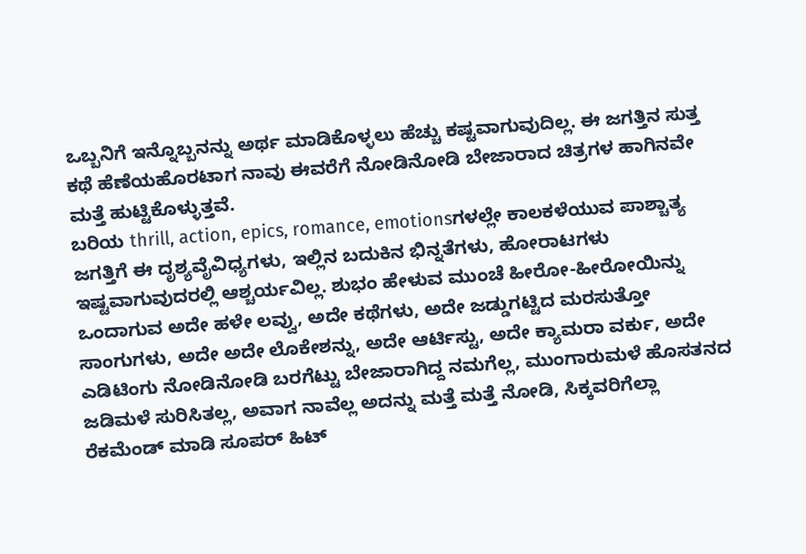ಒಬ್ಬನಿಗೆ ಇನ್ನೊಬ್ಬನನ್ನು ಅರ್ಥ ಮಾಡಿಕೊಳ್ಳಲು ಹೆಚ್ಚು ಕಷ್ಟವಾಗುವುದಿಲ್ಲ. ಈ ಜಗತ್ತಿನ ಸುತ್ತ ಕಥೆ ಹೆಣೆಯಹೊರಟಾಗ ನಾವು ಈವರೆಗೆ ನೋಡಿನೋಡಿ ಬೇಜಾರಾದ ಚಿತ್ರಗಳ ಹಾಗಿನವೇ ಮತ್ತೆ ಹುಟ್ಟಿಕೊಳ್ಳುತ್ತವೆ.
ಬರಿಯ thrill, action, epics, romance, emotionsಗಳಲ್ಲೇ ಕಾಲಕಳೆಯುವ ಪಾಶ್ಚಾತ್ಯ ಜಗತ್ತಿಗೆ ಈ ದೃಶ್ಯವೈವಿಧ್ಯಗಳು, ಇಲ್ಲಿನ ಬದುಕಿನ ಭಿನ್ನತೆಗಳು, ಹೋರಾಟಗಳು ಇಷ್ಟವಾಗುವುದರಲ್ಲಿ ಆಶ್ಚರ್ಯವಿಲ್ಲ. ಶುಭಂ ಹೇಳುವ ಮುಂಚೆ ಹೀರೋ-ಹೀರೋಯಿನ್ನು ಒಂದಾಗುವ ಅದೇ ಹಳೇ ಲವ್ವು, ಅದೇ ಕಥೆಗಳು, ಅದೇ ಜಡ್ಡುಗಟ್ಟಿದ ಮರಸುತ್ತೋ ಸಾಂಗುಗಳು, ಅದೇ ಅದೇ ಲೊಕೇಶನ್ನು, ಅದೇ ಆರ್ಟಿಸ್ಟು, ಅದೇ ಕ್ಯಾಮರಾ ವರ್ಕು, ಅದೇ ಎಡಿಟಿಂಗು ನೋಡಿನೋಡಿ ಬರಗೆಟ್ಟು ಬೇಜಾರಾಗಿದ್ದ ನಮಗೆಲ್ಲ, ಮುಂಗಾರುಮಳೆ ಹೊಸತನದ ಜಡಿಮಳೆ ಸುರಿಸಿತಲ್ಲ, ಅವಾಗ ನಾವೆಲ್ಲ ಅದನ್ನು ಮತ್ತೆ ಮತ್ತೆ ನೋಡಿ, ಸಿಕ್ಕವರಿಗೆಲ್ಲಾ ರೆಕಮೆಂಡ್ ಮಾಡಿ ಸೂಪರ್ ಹಿಟ್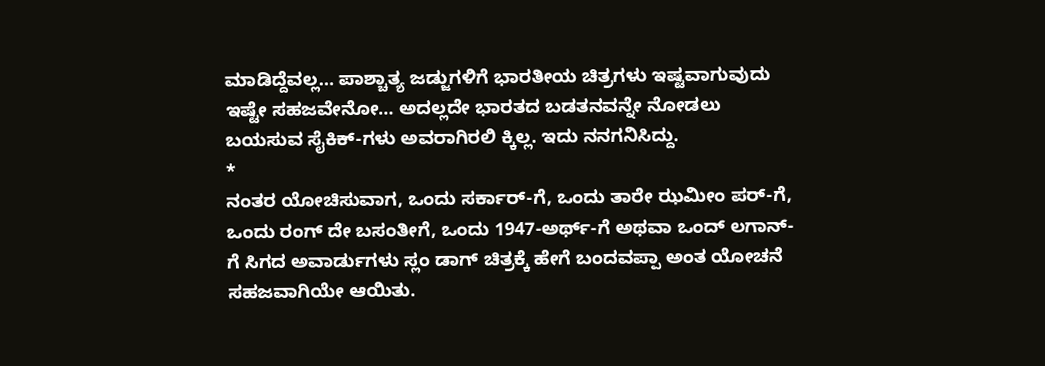ಮಾಡಿದ್ದೆವಲ್ಲ… ಪಾಶ್ಚಾತ್ಯ ಜಡ್ಜುಗಳಿಗೆ ಭಾರತೀಯ ಚಿತ್ರಗಳು ಇಷ್ಟವಾಗುವುದು ಇಷ್ಟೇ ಸಹಜವೇನೋ… ಅದಲ್ಲದೇ ಭಾರತದ ಬಡತನವನ್ನೇ ನೋಡಲು ಬಯಸುವ ಸೈಕಿಕ್-ಗಳು ಅವರಾಗಿರಲಿ ಕ್ಕಿಲ್ಲ. ಇದು ನನಗನಿಸಿದ್ದು.
*
ನಂತರ ಯೋಚಿಸುವಾಗ, ಒಂದು ಸರ್ಕಾರ್-ಗೆ, ಒಂದು ತಾರೇ ಝಮೀಂ ಪರ್-ಗೆ, ಒಂದು ರಂಗ್ ದೇ ಬಸಂತೀಗೆ, ಒಂದು 1947-ಅರ್ಥ್-ಗೆ ಅಥವಾ ಒಂದ್ ಲಗಾನ್-ಗೆ ಸಿಗದ ಅವಾರ್ಡುಗಳು ಸ್ಲಂ ಡಾಗ್ ಚಿತ್ರಕ್ಕೆ ಹೇಗೆ ಬಂದವಪ್ಪಾ ಅಂತ ಯೋಚನೆ ಸಹಜವಾಗಿಯೇ ಆಯಿತು.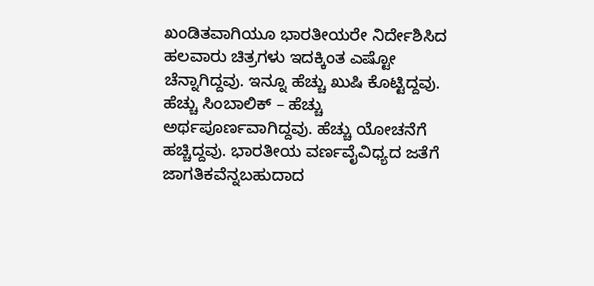ಖಂಡಿತವಾಗಿಯೂ ಭಾರತೀಯರೇ ನಿರ್ದೇಶಿಸಿದ ಹಲವಾರು ಚಿತ್ರಗಳು ಇದಕ್ಕಿಂತ ಎಷ್ಟೋ ಚೆನ್ನಾಗಿದ್ದವು. ಇನ್ನೂ ಹೆಚ್ಚು ಖುಷಿ ಕೊಟ್ಟಿದ್ದವು. ಹೆಚ್ಚು ಸಿಂಬಾಲಿಕ್ – ಹೆಚ್ಚು ಅರ್ಥಪೂರ್ಣವಾಗಿದ್ದವು. ಹೆಚ್ಚು ಯೋಚನೆಗೆ ಹಚ್ಚಿದ್ದವು. ಭಾರತೀಯ ವರ್ಣವೈವಿಧ್ಯದ ಜತೆಗೆ ಜಾಗತಿಕವೆನ್ನಬಹುದಾದ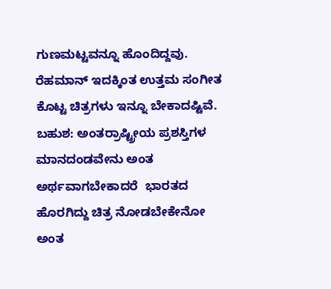ಗುಣಮಟ್ಟವನ್ನೂ ಹೊಂದಿದ್ದವು. ರೆಹಮಾನ್ ಇದಕ್ಕಿಂತ ಉತ್ತಮ ಸಂಗೀತ ಕೊಟ್ಟ ಚಿತ್ರಗಳು ಇನ್ನೂ ಬೇಕಾದಷ್ಟಿವೆ. ಬಹುಶ: ಅಂತರ್ರಾಷ್ಟ್ರೀಯ ಪ್ರಶಸ್ತಿಗಳ ಮಾನದಂಡವೇನು ಅಂತ ಅರ್ಥವಾಗಬೇಕಾದರೆ  ಭಾರತದ ಹೊರಗಿದ್ದು ಚಿತ್ರ ನೋಡಬೇಕೇನೋ ಅಂತ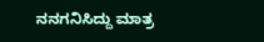ನನಗನಿಸಿದ್ದು ಮಾತ್ರ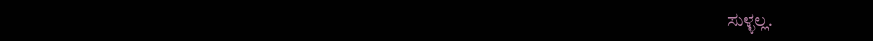ಸುಳ್ಳಲ್ಲ.